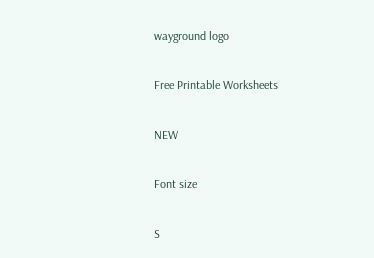wayground logo

Free Printable Worksheets

NEW

Font size

S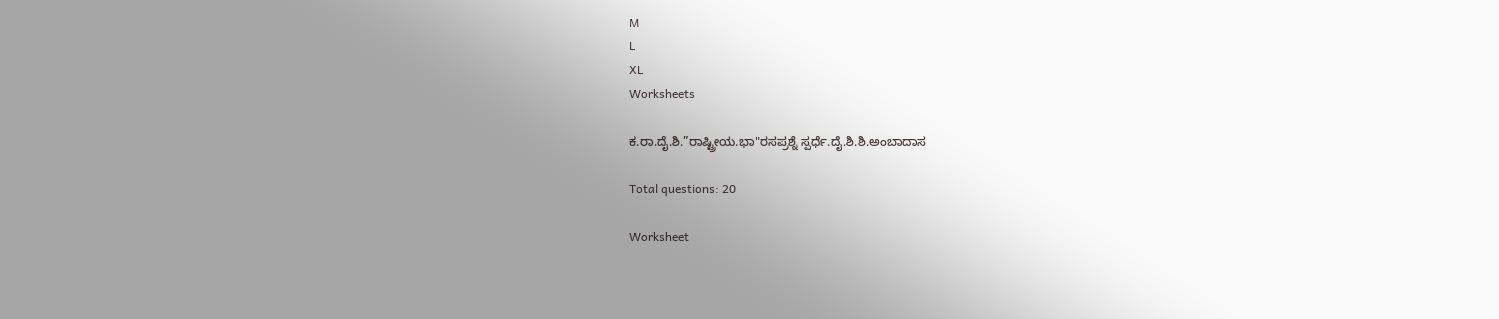M
L
XL
Worksheets

ಕ.ರಾ.ದೈ.ಶಿ.”ರಾಷ್ಟ್ರೀಯ.ಭಾ"ರಸಪ್ರಶ್ನೆ ಸ್ಪರ್ಧೆ.ದೈ.ಶಿ.ಶಿ.ಅಂಬಾದಾಸ

Total questions: 20

Worksheet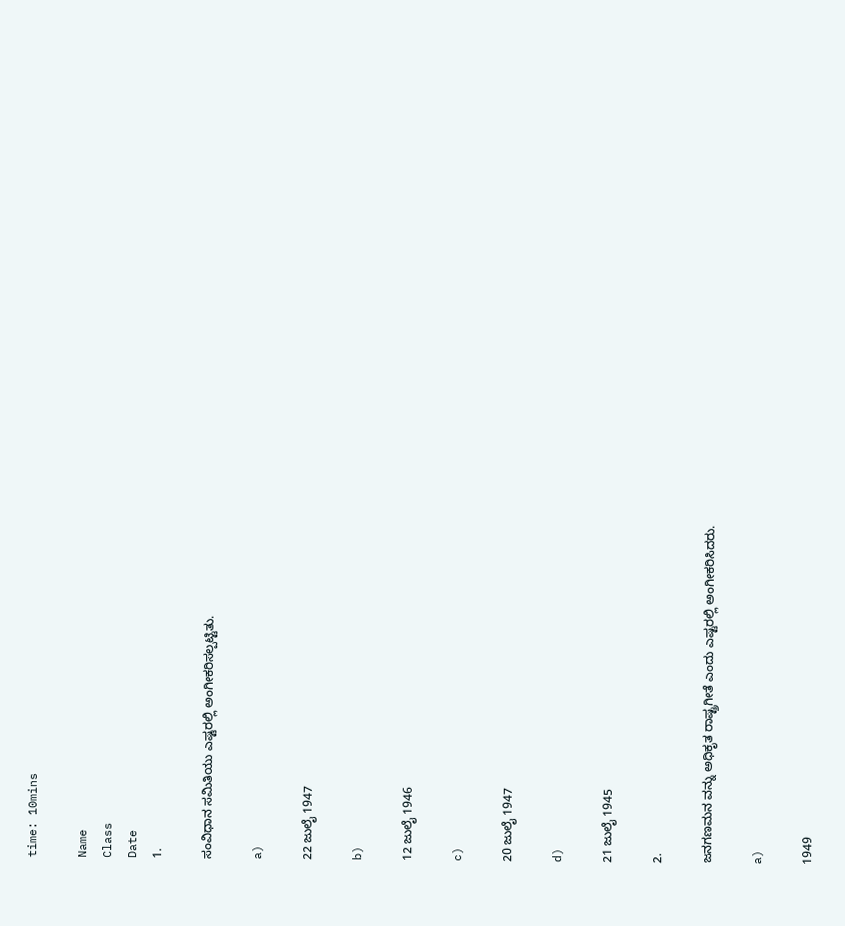time: 10mins

Name
Class
Date
1.

ಸಂವಿಧಾನ ಸಮಿತಿಯು ಎಷ್ಟರಲ್ಲಿ ಅಂಗೀಕರಿಸಲ್ಪಟ್ಟಿತು.

a)

22 ಜುಲೈ 1947

b)

12 ಜುಲೈ 1946

c)

20 ಜುಲೈ 1947

d)

21 ಜುಲೈ 1945

2.

ಜನಗಣಮನ ವನ್ನು ಅಧಿಕೃತ ರಾಷ್ಟ್ರಗೀತೆ ಎಂದು ಎಷ್ಟರಲ್ಲಿ ಅಂಗೀಕರಿಸಿದರು.

a)

1949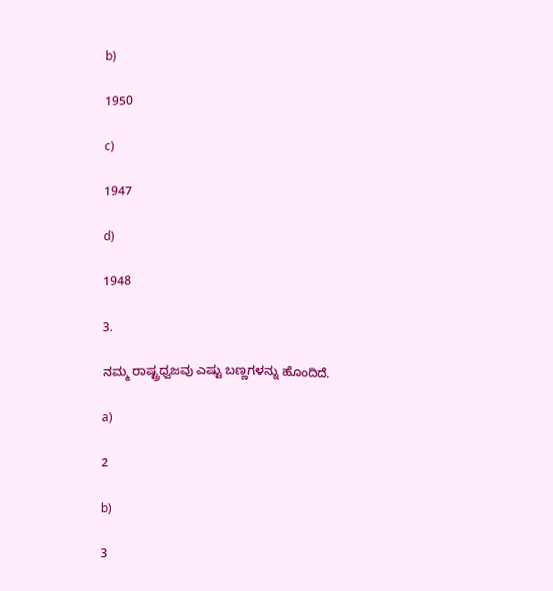b)

1950

c)

1947

d)

1948

3.

ನಮ್ಮ ರಾಷ್ಟ್ರಧ್ವಜವು ಎಷ್ಟು ಬಣ್ಣಗಳನ್ನು ಹೊಂದಿದೆ.

a)

2

b)

3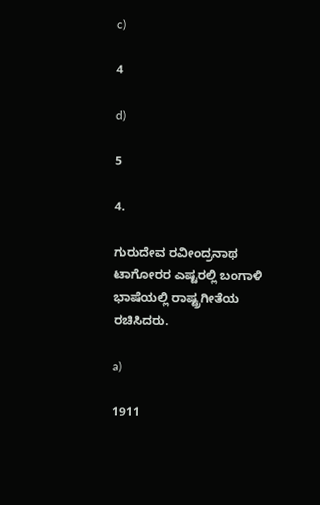c)

4

d)

5

4.

ಗುರುದೇವ ರವೀಂದ್ರನಾಥ ಟಾಗೋರರ ಎಷ್ಟರಲ್ಲಿ ಬಂಗಾಳಿ ಭಾಷೆಯಲ್ಲಿ ರಾಷ್ಟ್ರಗೀತೆಯ ರಚಿಸಿದರು.

a)

1911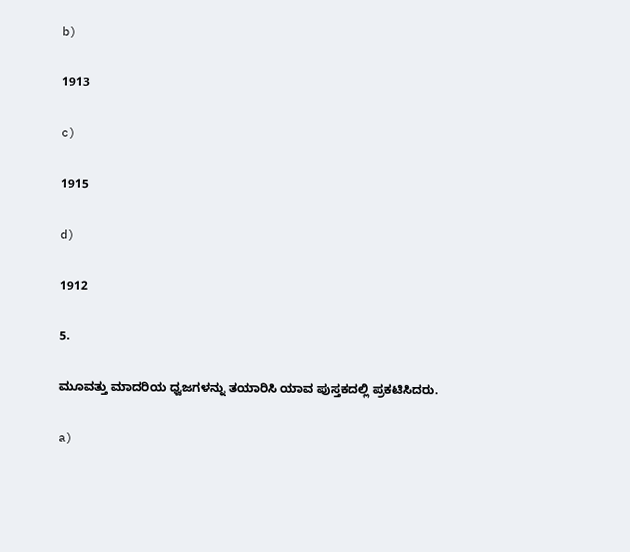b)

1913

c)

1915

d)

1912

5.

ಮೂವತ್ತು ಮಾದರಿಯ ಧ್ವಜಗಳನ್ನು ತಯಾರಿಸಿ ಯಾವ ಪುಸ್ತಕದಲ್ಲಿ ಪ್ರಕಟಿಸಿದರು.

a)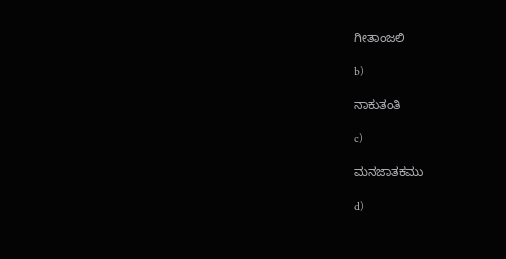ಗೀತಾಂಜಲಿ

b)

ನಾಕುತಂತಿ

c)

ಮನಜಾತಕಮು

d)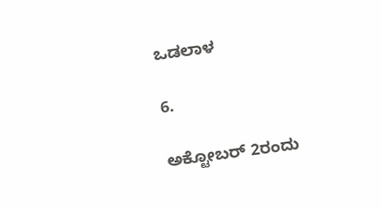ಒಡಲಾಳ

6.

ಅಕ್ಟೋಬರ್ 2ರಂದು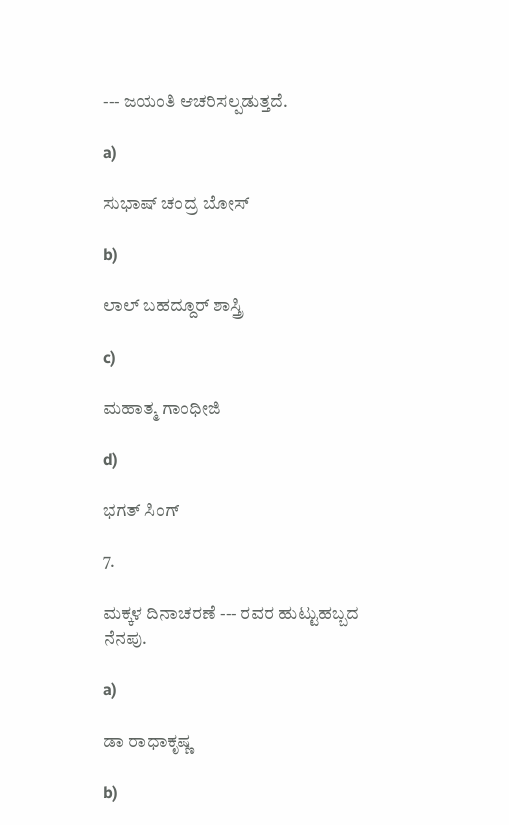--- ಜಯಂತಿ ಆಚರಿಸಲ್ಪಡುತ್ತದೆ.

a)

ಸುಭಾಷ್ ಚಂದ್ರ ಬೋಸ್

b)

ಲಾಲ್ ಬಹದ್ದೂರ್ ಶಾಸ್ತ್ರಿ

c)

ಮಹಾತ್ಮ ಗಾಂಧೀಜಿ

d)

ಭಗತ್ ಸಿಂಗ್

7.

ಮಕ್ಕಳ ದಿನಾಚರಣೆ --- ರವರ ಹುಟ್ಟುಹಬ್ಬದ ನೆನಪು.

a)

ಡಾ ರಾಧಾಕೃಷ್ಣ

b)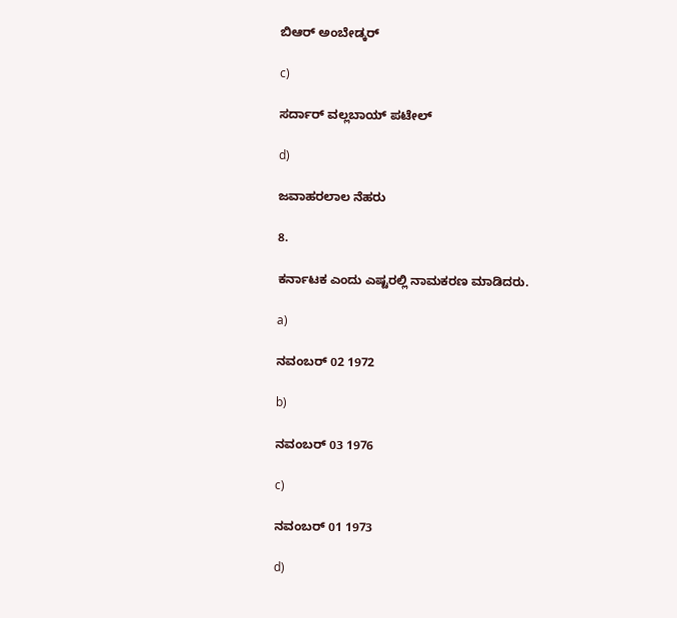ಬಿಆರ್ ಅಂಬೇಡ್ಕರ್

c)

ಸರ್ದಾರ್ ವಲ್ಲಬಾಯ್ ಪಟೇಲ್

d)

ಜವಾಹರಲಾಲ ನೆಹರು

8.

ಕರ್ನಾಟಕ ಎಂದು ಎಷ್ಟರಲ್ಲಿ ನಾಮಕರಣ ಮಾಡಿದರು.

a)

ನವಂಬರ್ 02 1972

b)

ನವಂಬರ್ 03 1976

c)

ನವಂಬರ್ 01 1973

d)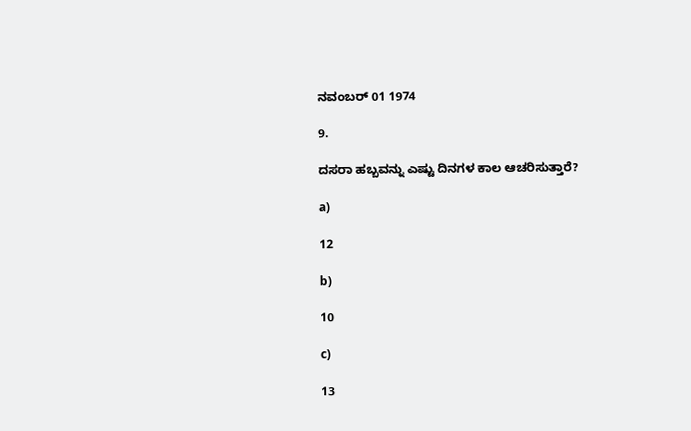ನವಂಬರ್ 01 1974

9.

ದಸರಾ ಹಬ್ಬವನ್ನು ಎಷ್ಟು ದಿನಗಳ ಕಾಲ ಆಚರಿಸುತ್ತಾರೆ?

a)

12

b)

10

c)

13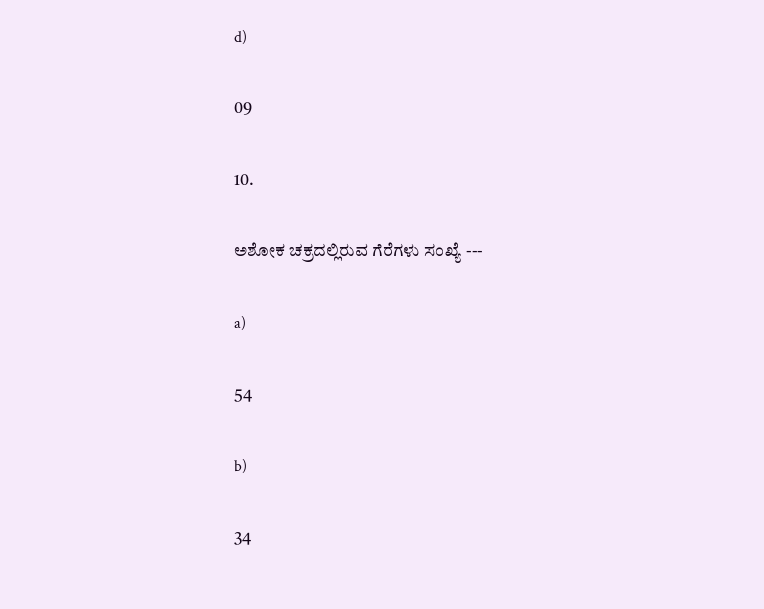d)

09

10.

ಅಶೋಕ ಚಕ್ರದಲ್ಲಿರುವ ಗೆರೆಗಳು ಸಂಖ್ಯೆ ---

a)

54

b)

34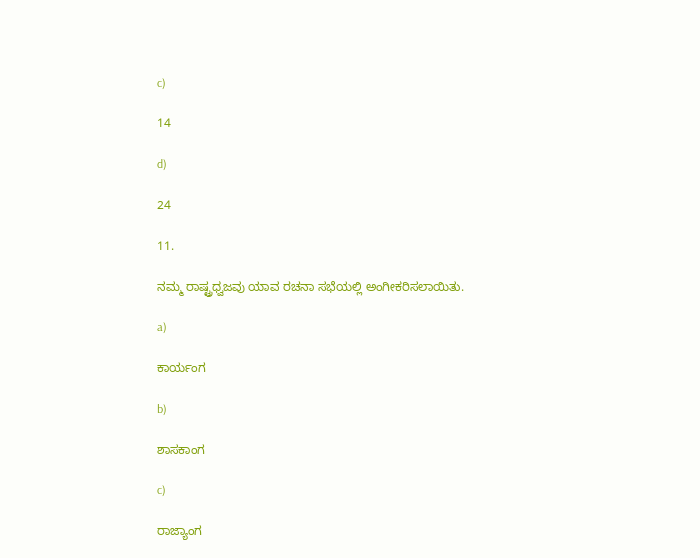c)

14

d)

24

11.

ನಮ್ಮ ರಾಷ್ಟ್ರಧ್ವಜವು ಯಾವ ರಚನಾ ಸಭೆಯಲ್ಲಿ ಅಂಗೀಕರಿಸಲಾಯಿತು.

a)

ಕಾರ್ಯಂಗ

b)

ಶಾಸಕಾಂಗ

c)

ರಾಜ್ಯಾಂಗ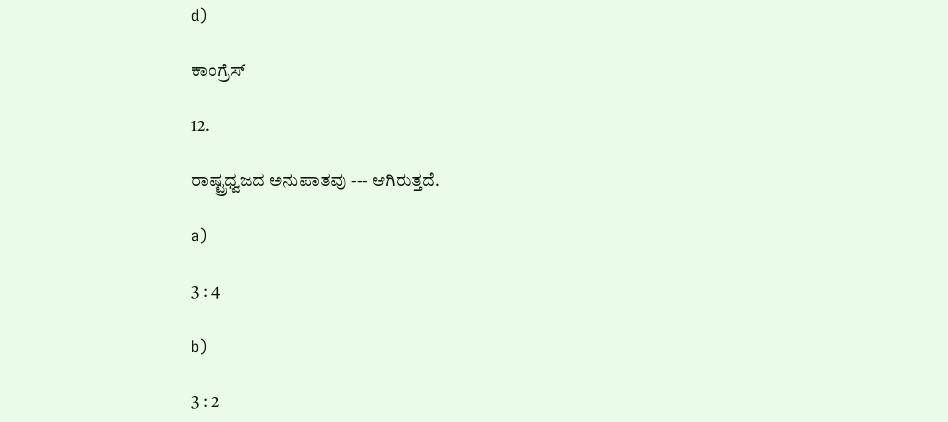d)

ಕಾಂಗ್ರೆಸ್

12.

ರಾಷ್ಟ್ರಧ್ವಜದ ಅನುಪಾತವು --- ಆಗಿರುತ್ತದೆ.

a)

3 : 4

b)

3 : 2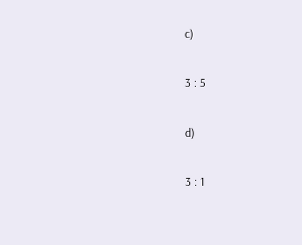c)

3 : 5

d)

3 : 1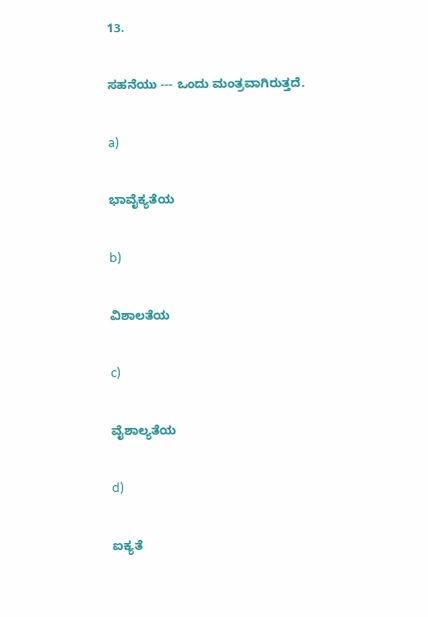13.

ಸಹನೆಯು --- ಒಂದು ಮಂತ್ರವಾಗಿರುತ್ತದೆ.

a)

ಭಾವೈಕ್ಯತೆಯ

b)

ವಿಶಾಲತೆಯ

c)

ವೈಶಾಲ್ಯತೆಯ

d)

ಐಕ್ಯತೆ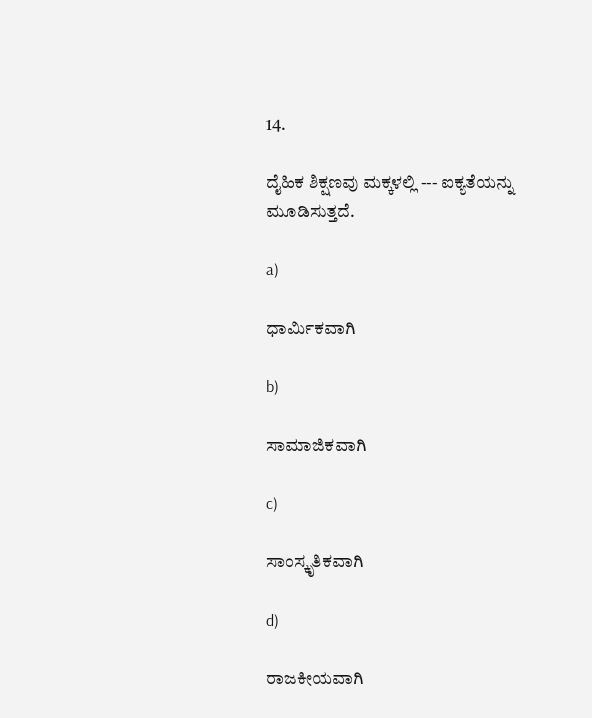14.

ದೈಹಿಕ ಶಿಕ್ಷಣವು ಮಕ್ಕಳಲ್ಲಿ --- ಐಕ್ಯತೆಯನ್ನು ಮೂಡಿಸುತ್ತದೆ.

a)

ಧಾರ್ಮಿಕವಾಗಿ

b)

ಸಾಮಾಜಿಕವಾಗಿ

c)

ಸಾಂಸ್ಕೃತಿಕವಾಗಿ

d)

ರಾಜಕೀಯವಾಗಿ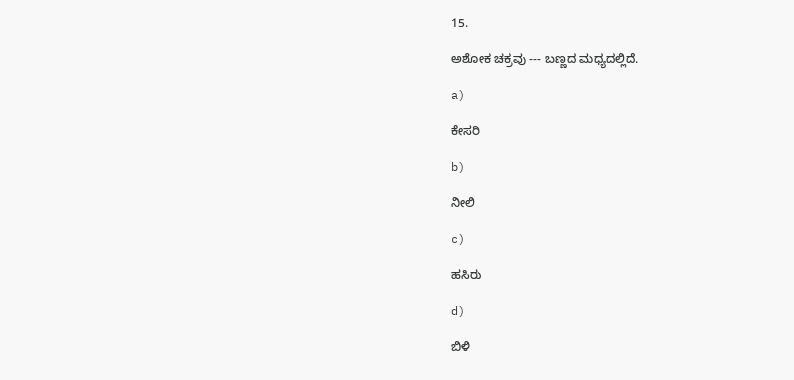15.

ಅಶೋಕ ಚಕ್ರವು --- ಬಣ್ಣದ ಮಧ್ಯದಲ್ಲಿದೆ.

a)

ಕೇಸರಿ

b)

ನೀಲಿ

c)

ಹಸಿರು

d)

ಬಿಳಿ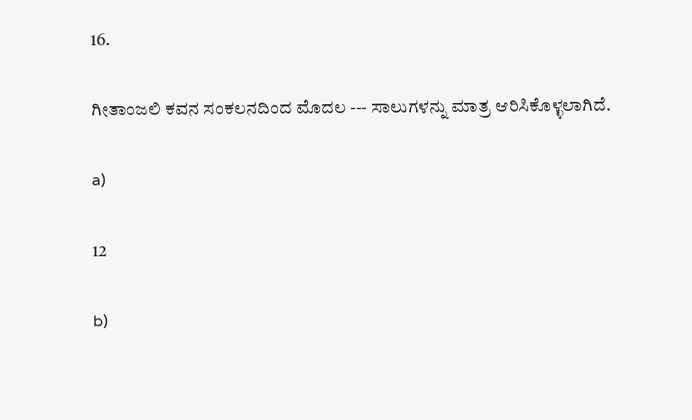16.

ಗೀತಾಂಜಲಿ ಕವನ ಸಂಕಲನದಿಂದ ಮೊದಲ --- ಸಾಲುಗಳನ್ನು ಮಾತ್ರ ಆರಿಸಿಕೊಳ್ಳಲಾಗಿದೆ.

a)

12

b)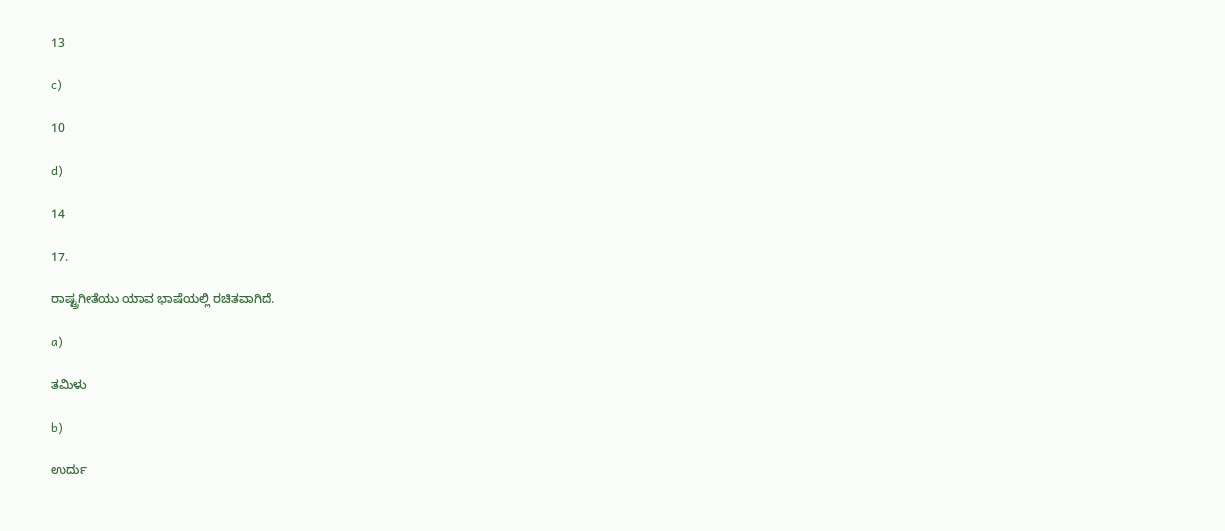13

c)

10

d)

14

17.

ರಾಷ್ಟ್ರಗೀತೆಯು ಯಾವ ಭಾಷೆಯಲ್ಲಿ ರಚಿತವಾಗಿದೆ.

a)

ತಮಿಳು

b)

ಉರ್ದು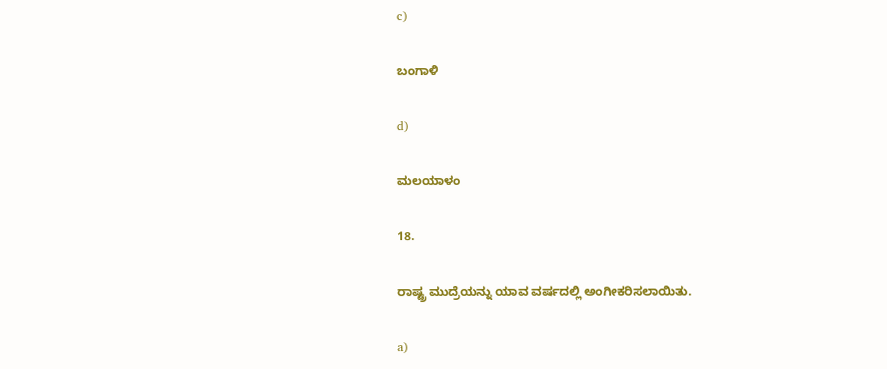c)

ಬಂಗಾಳಿ

d)

ಮಲಯಾಳಂ

18.

ರಾಷ್ಟ್ರ ಮುದ್ರೆಯನ್ನು ಯಾವ ವರ್ಷದಲ್ಲಿ ಅಂಗೀಕರಿಸಲಾಯಿತು.

a)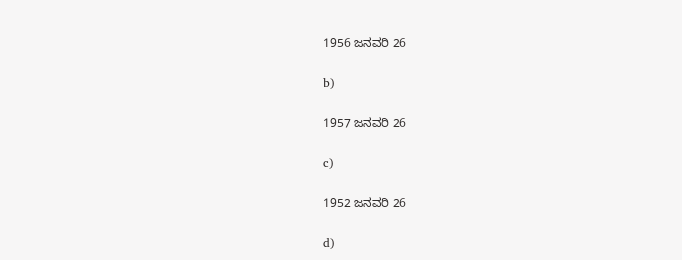1956 ಜನವರಿ 26

b)

1957 ಜನವರಿ 26

c)

1952 ಜನವರಿ 26

d)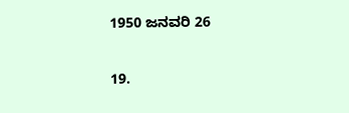1950 ಜನವರಿ 26

19.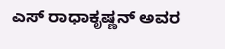ಎಸ್ ರಾಧಾಕೃಷ್ಣನ್ ಅವರ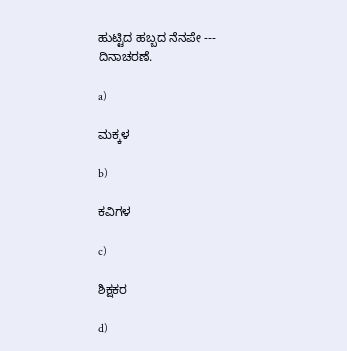ಹುಟ್ಟಿದ ಹಬ್ಬದ ನೆನಪೇ --- ದಿನಾಚರಣೆ.

a)

ಮಕ್ಕಳ

b)

ಕವಿಗಳ

c)

ಶಿಕ್ಷಕರ

d)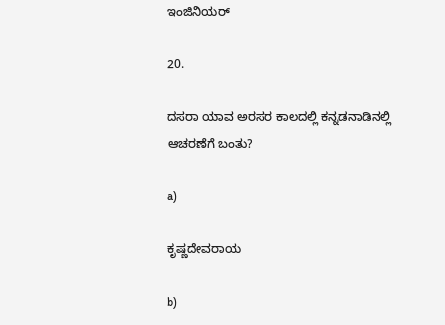ಇಂಜಿನಿಯರ್

20.

ದಸರಾ ಯಾವ ಅರಸರ ಕಾಲದಲ್ಲಿ ಕನ್ನಡನಾಡಿನಲ್ಲಿ ಆಚರಣೆಗೆ ಬಂತು?

a)

ಕೃಷ್ಣದೇವರಾಯ

b)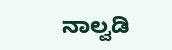ನಾಲ್ವಡಿ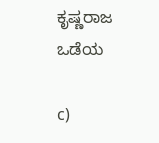ಕೃಷ್ಣರಾಜ ಒಡೆಯ

c)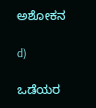ಅಶೋಕನ

d)

ಒಡೆಯರ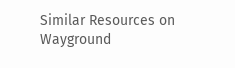Similar Resources on Wayground